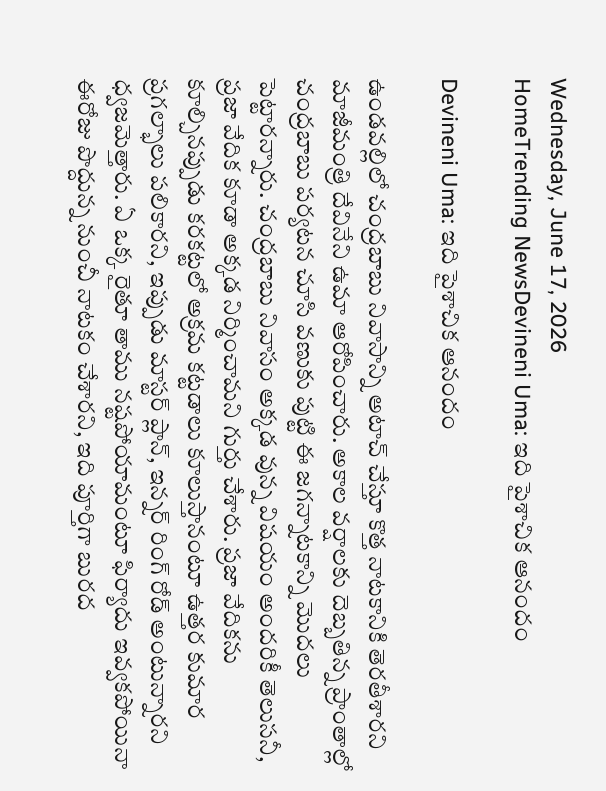Wednesday, June 17, 2026
HomeTrending NewsDevineni Uma: ఇది పైశాచిక ఆనందం

Devineni Uma: ఇది పైశాచిక ఆనందం

ఉండవల్లిలో చంద్రబాబు నివాసాన్ని అటాచ్ చేస్తూ కొత్త నాటకానికి తెరతీశారని మాజీమంత్రి దేవినేని ఉమా ఆరోపించారు. అకాల వర్షాలకు దెబ్బతిన్న ప్రాంతాల్లో చంద్రబాబు పర్యటన చూసి వణుకు పుట్టి ఈ జగన్నాటకాన్ని మొదలు పెట్టారన్నారు. చంద్రబాబు నివాసం అక్కడ వున్న విషయం అందరికీ తెలుసనీ, ప్రజా వేదిక కూడా అక్కడ నిర్మించామని గుర్తు చేశారు. ప్రజా వేదికను కూల్చినప్పుడు కరకట్టలో అక్రమ కట్టడాలు కూలుస్తానంటూ ఉత్తర కుమార ప్రగల్భాలు పలికారని, ఇప్పుడు మాస్టర్ ప్లాన్, ఇన్నర్ రింగ్ రోడ్ అంటున్నారని ధ్వజమెత్తారు. ఏ ఒక్క రైతూ తాము నష్టపోయామంటూ ఫిర్యాదు ఇవ్వకపోయినా ఈరోజు పొద్దున్న నుంచీ నాటకం చేశారని, ఇది పూర్తిగా బురద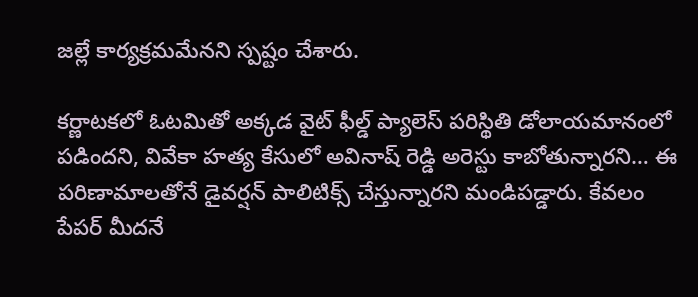జల్లే కార్యక్రమమేనని స్పష్టం చేశారు.

కర్ణాటకలో ఓటమితో అక్కడ వైట్ ఫీల్డ్ ప్యాలెస్ పరిస్థితి డోలాయమానంలో పడిందని, వివేకా హత్య కేసులో అవినాష్ రెడ్డి అరెస్టు కాబోతున్నారని… ఈ పరిణామాలతోనే డైవర్షన్ పాలిటిక్స్ చేస్తున్నారని మండిపడ్డారు. కేవలం పేపర్ మీదనే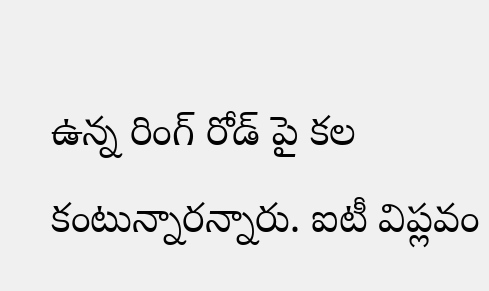ఉన్న రింగ్ రోడ్ పై కల కంటున్నారన్నారు. ఐటీ విప్లవం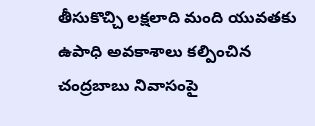తీసుకొచ్చి లక్షలాది మంది యువతకు ఉపాధి అవకాశాలు కల్పించిన చంద్రబాబు నివాసంపై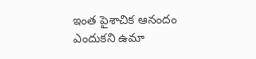ఇంత పైశాచిక ఆనందం ఎందుకని ఉమా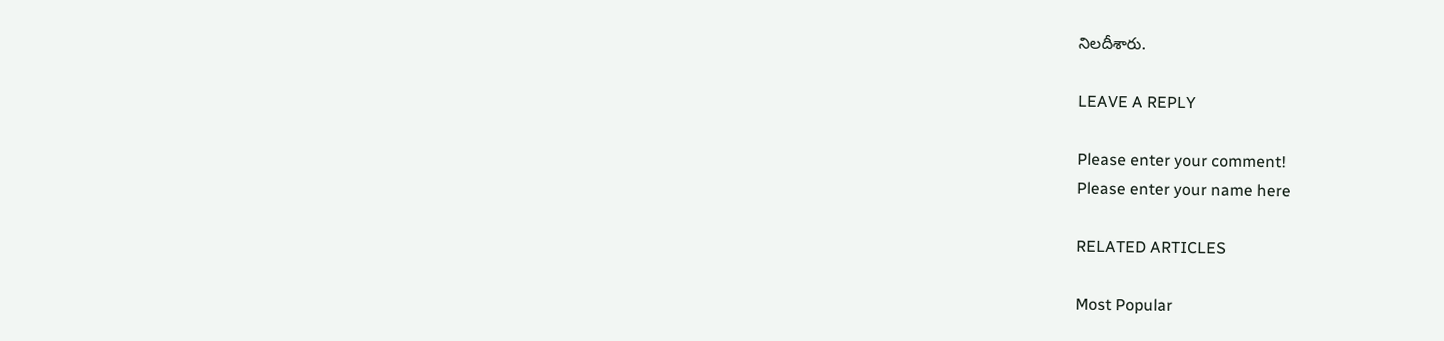నిలదీశారు.

LEAVE A REPLY

Please enter your comment!
Please enter your name here

RELATED ARTICLES

Most Popular